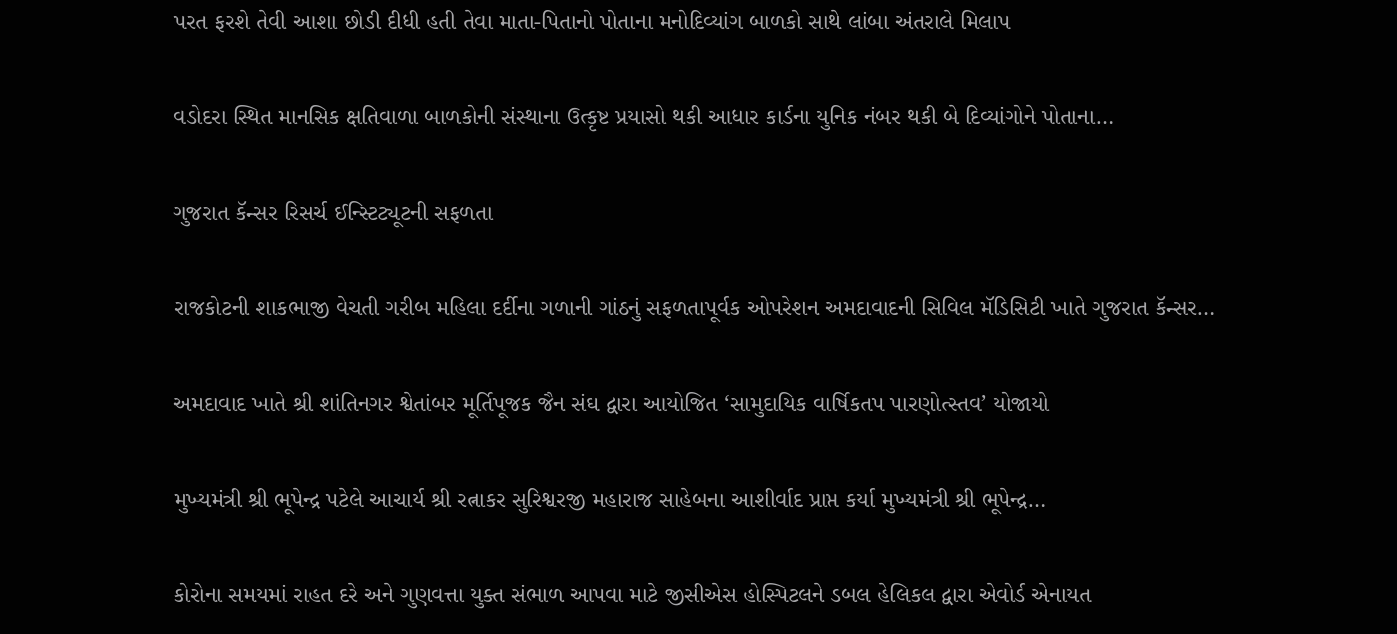પરત ફરશે તેવી આશા છોડી દીધી હતી તેવા માતા-પિતાનો પોતાના મનોદિવ્યાંગ બાળકો સાથે લાંબા અંતરાલે મિલાપ

વડોદરા સ્થિત માનસિક ક્ષતિવાળા બાળકોની સંસ્થાના ઉત્કૃષ્ટ પ્રયાસો થકી આધાર કાર્ડના યુનિક નંબર થકી બે દિવ્યાંગોને પોતાના…

ગુજરાત કૅન્સર રિસર્ચ ઈન્સ્ટિટ્યૂટની સફળતા

રાજકોટની શાકભાજી વેચતી ગરીબ મહિલા દર્દીના ગળાની ગાંઠનું સફળતાપૂર્વક ઓપરેશન અમદાવાદની સિવિલ મૅડિસિટી ખાતે ગુજરાત કૅન્સર…

અમદાવાદ ખાતે શ્રી શાંતિનગર શ્વેતાંબર મૂર્તિપૂજક જૈન સંઘ દ્વારા આયોજિત ‘સામુદાયિક વાર્ષિકતપ પારણોત્સ્તવ’ યોજાયો

મુખ્યમંત્રી શ્રી ભૂપેન્દ્ર પટેલે આચાર્ય શ્રી રત્નાકર સુરિશ્વરજી મહારાજ સાહેબના આશીર્વાદ પ્રાપ્ત કર્યા મુખ્યમંત્રી શ્રી ભૂપેન્દ્ર…

કોરોના સમયમાં રાહત દરે અને ગુણવત્તા યુક્ત સંભાળ આપવા માટે જીસીએસ હોસ્પિટલને ડબલ હેલિકલ દ્વારા એવોર્ડ એનાયત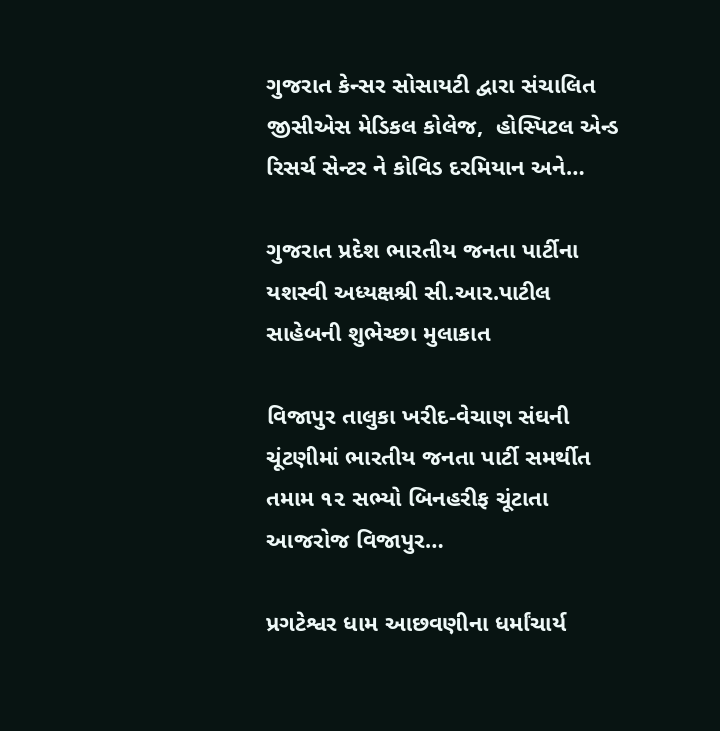ગુજરાત કેન્સર સોસાયટી દ્વારા સંચાલિત જીસીએસ મેડિકલ કોલેજ,  હોસ્પિટલ એન્ડ રિસર્ચ સેન્ટર ને કોવિડ દરમિયાન અને…

ગુજરાત પ્રદેશ ભારતીય જનતા પાર્ટીના યશસ્વી અધ્યક્ષશ્રી સી.આર.પાટીલ સાહેબની શુભેચ્છા મુલાકાત

વિજાપુર તાલુકા ખરીદ-વેચાણ સંઘની ચૂંટણીમાં ભારતીય જનતા પાર્ટી સમર્થીત તમામ ૧૨ સભ્યો બિનહરીફ ચૂંટાતા આજરોજ વિજાપુર…

પ્રગટેશ્વર ધામ આછવણીના ધર્માંચાર્ય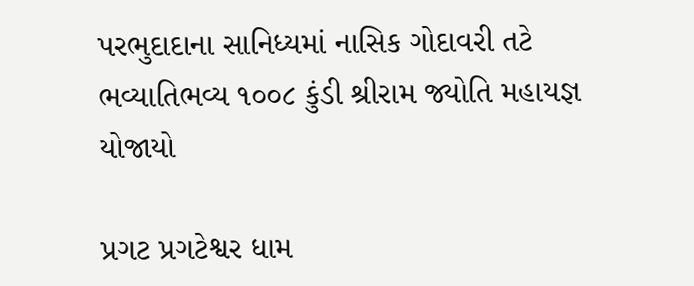પરભુદાદાના સાનિધ્યમાં નાસિક ગોદાવરી તટે ભવ્યાતિભવ્ય ૧૦૦૮ કુંડી શ્રીરામ જ્યોતિ મહાયજ્ઞ યોજાયો

પ્રગટ પ્રગટેશ્વર ધામ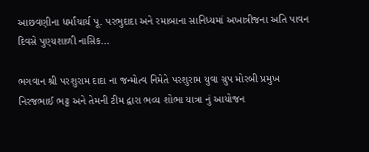આછવણીના ધર્માંચાર્ય પૂ. પરભુદાદા અને રમાબાના સાનિધ્યમાં અખાત્રીજના અતિ પાવન દિવસે પુણ્યશાળી નાસિક…

ભગવાન શ્રી પરશુરામ દાદા ના જન્મોત્વ નિમેતે પરશુરામ યુવા ગ્રુપ મોરબી પ્રમુખ નિરજભાઈ ભટ્ટ અને તેમની ટીમ દ્વારા ભવ્ય શોભા યાત્રા નું આયોજન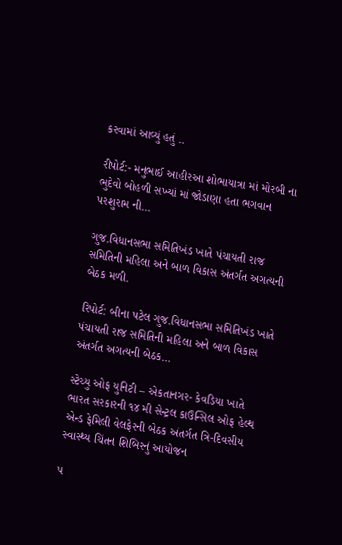કરવામાં આવ્યું હતું ..

રીપોર્ટ:- મનુભાઈ આહીરઆ શોભાયાત્રા માં મોરબી ના ભુદેવો બોહળી સખ્યાં માં જોડાણા હતા ભગવાન પરશુરામ ની…

ગુજ.વિધાનસભા સમિતિખંડ ખાતે પંચાયતી રાજ સમિતિની મહિલા અને બાળ વિકાસ અંતર્ગત અગત્યની બેઠક મળી.

રિપોર્ટ: બીના પટેલ ગુજ.વિધાનસભા સમિતિખંડ ખાતે પંચાયતી રાજ સમિતિની મહિલા અને બાળ વિકાસ અંતર્ગત અગત્યની બેઠક…

સ્ટેચ્યુ ઓફ યુનિટી – એકતાનગર- કેવડિયા ખાતે ભારત સરકારની ૧૪ મી સેન્ટ્રલ કાઉન્સિલ ઓફ હેલ્થ એન્ડ ફેમિલી વેલફેરની બેઠક અંતર્ગત ત્રિ-દિવસીય સ્વાસ્થ્ય ચિંતન શિબિરનું આયોજન

૫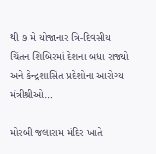થી ૭ મે યોજાનાર ત્રિ-દિવસીય ચિંતન શિબિરમાં દેશના બધા રાજ્યો અને કેન્દ્રશાસિત પ્રદેશોના આરોગ્ય મંત્રીશ્રીઓ…

મોરબી જલારામ મંદિર ખાતે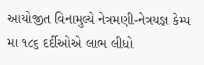આયોજીત વિનામુલ્યે નેત્રમણી-નેત્રયજ્ઞ કેમ્પ મા ૧૮૬ દર્દીઓએ લાભ લીધો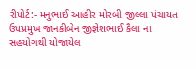રીપોર્ટ:- મનુભાઈ આહીર મોરબી જીલ્લા પંચાયત ઉપપ્રમુખ જાનકીબેન જીજ્ઞેશભાઈ કૈલા ના સહયોગથી યોજાયેલ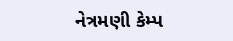નેત્રમણી કેમ્પ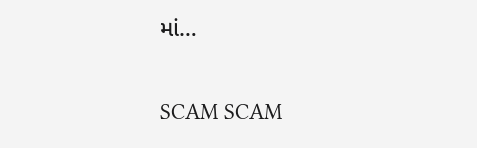માં…

SCAM SCAM